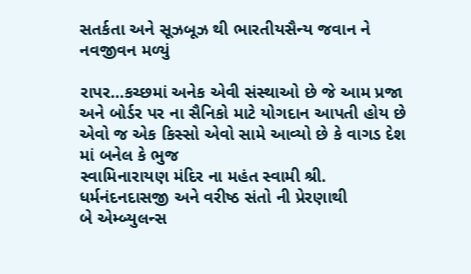સતર્કતા અને સૂઝબૂઝ થી ભારતીયસૈન્ય જવાન ને નવજીવન મળ્યું

રાપર…કચ્છમાં અનેક એવી સંસ્થાઓ છે જે આમ પ્રજા અને બોર્ડર પર ના સૈનિકો માટે યોગદાન આપતી હોય છે એવો જ એક કિસ્સો એવો સામે આવ્યો છે કે વાગડ દેશ માં બનેલ કે ભુજ
સ્વામિનારાયણ મંદિર ના મહંત સ્વામી શ્રી. ધર્મનંદનદાસજી અને વરીષ્ઠ સંતો ની પ્રેરણાથી
બે એમ્બ્યુલન્સ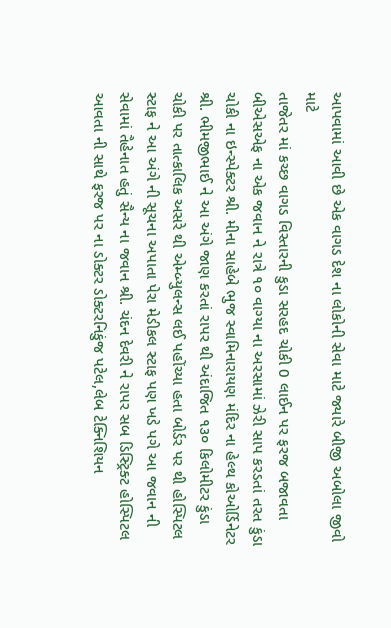આપવામાં આવી છે એક વાગડ દેશ ના લોકોની સેવા માટે જ્યારે બીજી અબોલા જીવો માટે
તાજેતર માં કચ્છ વાગડ વિસ્તારની કુડા સરહદ ચોકી 0 લાઈન પર ફરજ બજાવતા બીએસએફ ના એક જવાન ને રાત્રે ૧૦ વાગ્યા ના અરસામાં ઝેરી સાપ કરડતાં તરત કુંડા ચોકી ના ઇન્સ્પેક્ટર શ્રી. મીના સાહેબે ભુજ સ્વામિનારાયણ મંદિર ના હેલ્થ કોઓર્ડિનેટર શ્રી. ભીમજીભાઈ ને આ અંગે જાણ કરતાં રાપર થી અંદાજિત ૧૩૦ કિલોમીટર કુંડા ચોકી પર તાત્કાલિક અસરે થી એમ્બ્યુલન્સ લઈ પહોંચ્યા હતા બોર્ડર પર થી હોસ્પિટલ સ્ટાફ ને આ અંગે ની સૂચના અપાતા પેરા મેડીકલ સ્ટાફ પણ ખડે પગે આ જવાન ની સેવામાં તૈહેનાત હતું સૈન્ય ના જવાન શ્રી. ચંદન દેવરી ને રાપર સબ ડિસ્ટ્રિક્ટ હોસ્પિટલ આવતા ની સાથે ફરજ પર ના ડોક્ટર ડોક્ટરનિકુંજ પટેલ,લેબ ટેક્નિશિયન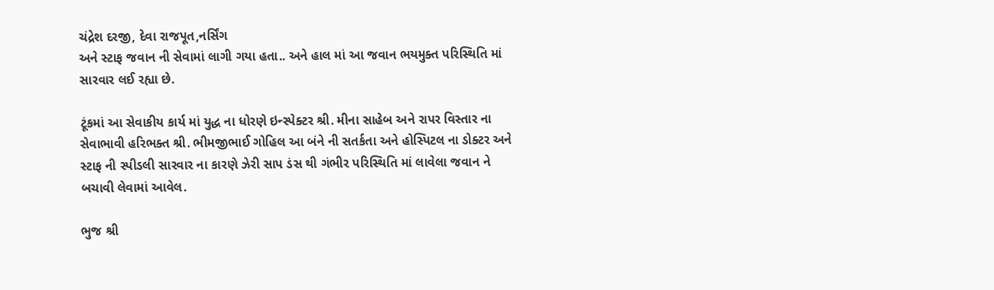ચંદ્રેશ દરજી, દેવા રાજપૂત,નર્સિંગ
અને સ્ટાફ જવાન ની સેવામાં લાગી ગયા હતા.. અને હાલ માં આ જવાન ભયમુક્ત પરિસ્થિતિ માં સારવાર લઈ રહ્યા છે.

ટૂંકમાં આ સેવાકીય કાર્ય માં યુદ્ધ ના ધોરણે ઇન્સ્પેક્ટર શ્રી. મીના સાહેબ અને રાપર વિસ્તાર ના સેવાભાવી હરિભક્ત શ્રી. ભીમજીભાઈ ગોહિલ આ બંને ની સતર્કતા અને હોસ્પિટલ ના ડોક્ટર અને સ્ટાફ ની સ્પીડલી સારવાર ના કારણે ઝેરી સાપ ડંસ થી ગંભીર પરિસ્થિતિ માં લાવેલા જવાન ને બચાવી લેવામાં આવેલ.

ભુજ શ્રી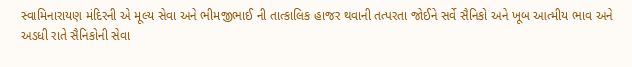સ્વામિનારાયણ મંદિરની એ મૂલ્ય સેવા અને ભીમજીભાઈ ની તાત્કાલિક હાજર થવાની તત્પરતા જોઈને સર્વે સૈનિકો અને ખૂબ આત્મીય ભાવ અને
અડધી રાતે સૈનિકોની સેવા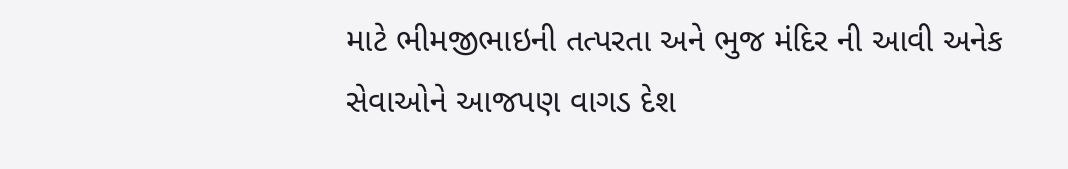માટે ભીમજીભાઇની તત્પરતા અને ભુજ મંદિર ની આવી અનેક સેવાઓને આજપણ વાગડ દેશ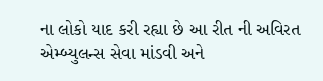ના લોકો યાદ કરી રહ્યા છે આ રીત ની અવિરત એમ્બ્યુલન્સ સેવા માંડવી અને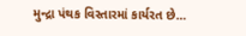મુન્દ્રા પંથક વિસ્તારમાં કાર્યરત છે…